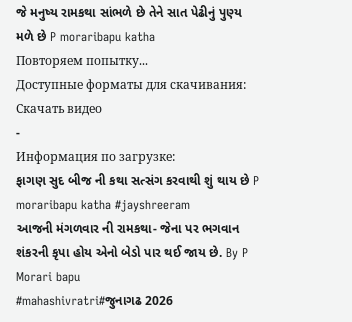જે મનુષ્ય રામકથા સાંભળે છે તેને સાત પેઢીનું પુણ્ય મળે છે P moraribapu katha
Повторяем попытку...
Доступные форматы для скачивания:
Скачать видео
-
Информация по загрузке:
ફાગણ સુદ બીજ ની કથા સત્સંગ કરવાથી શું થાય છે P moraribapu katha #jayshreeram
આજની મંગળવાર ની રામકથા- જેના પર ભગવાન શંકરની કૃપા હોય એનો બેડો પાર થઈ જાય છે. By P Morari bapu
#mahashivratri#જુનાગઢ 2026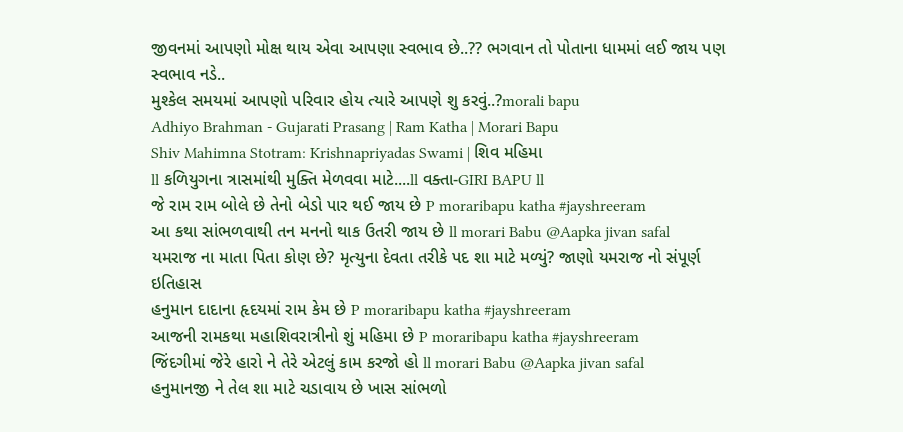જીવનમાં આપણો મોક્ષ થાય એવા આપણા સ્વભાવ છે..?? ભગવાન તો પોતાના ધામમાં લઈ જાય પણ સ્વભાવ નડે..
મુશ્કેલ સમયમાં આપણો પરિવાર હોય ત્યારે આપણે શુ કરવું..?morali bapu
Adhiyo Brahman - Gujarati Prasang | Ram Katha | Morari Bapu
Shiv Mahimna Stotram: Krishnapriyadas Swami | શિવ મહિમા
ll કળિયુગના ત્રાસમાંથી મુક્તિ મેળવવા માટે....ll વક્તા-GIRI BAPU ll
જે રામ રામ બોલે છે તેનો બેડો પાર થઈ જાય છે P moraribapu katha #jayshreeram
આ કથા સાંભળવાથી તન મનનો થાક ઉતરી જાય છે ll morari Babu @Aapka jivan safal
યમરાજ ના માતા પિતા કોણ છે? મૃત્યુના દેવતા તરીકે પદ શા માટે મળ્યું? જાણો યમરાજ નો સંપૂર્ણ ઇતિહાસ
હનુમાન દાદાના હૃદયમાં રામ કેમ છે P moraribapu katha #jayshreeram
આજની રામકથા મહાશિવરાત્રીનો શું મહિમા છે P moraribapu katha #jayshreeram
જિંદગીમાં જેરે હારો ને તેરે એટલું કામ કરજો હો ll morari Babu @Aapka jivan safal
હનુમાનજી ને તેલ શા માટે ચડાવાય છે ખાસ સાંભળો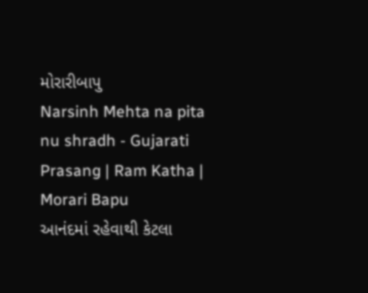મોરારીબાપુ
Narsinh Mehta na pita nu shradh - Gujarati Prasang | Ram Katha | Morari Bapu
આનંદમાં રહેવાથી કેટલા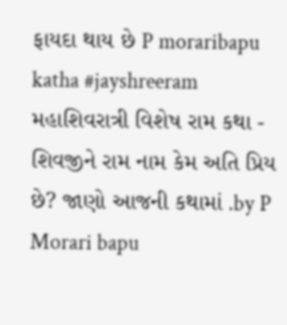ફાયદા થાય છે P moraribapu katha #jayshreeram
મહાશિવરાત્રી વિશેષ રામ કથા - શિવજીને રામ નામ કેમ અતિ પ્રિય છે? જાણો આજની કથામાં .by P Morari bapu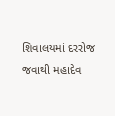શિવાલયમાં દરરોજ જવાથી મહાદેવ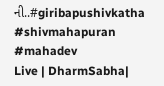ની..#giribapushivkatha #shivmahapuran #mahadev
Live | DharmSabha|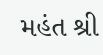મહંત શ્રી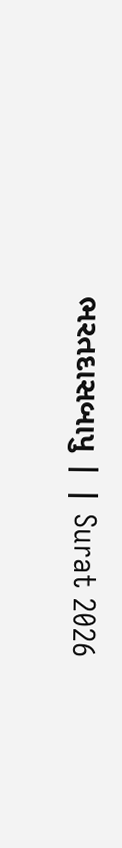ભરતદાસબાપુ | | Surat 2026